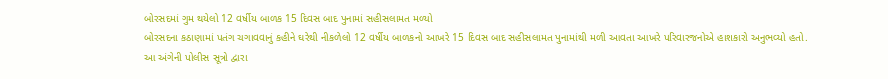બોરસદમાં ગુમ થયેલો 12 વર્ષીય બાળક 15 દિવસ બાદ પુનામાં સહીસલામત મળ્યો
બોરસદના કઠાણામાં પતંગ ચગાવવાનું કહીને ઘરેથી નીકળેલો 12 વર્ષીય બાળકનો આખરે 15 દિવસ બાદ સહીસલામત પુનામાંથી મળી આવતા આખરે પરિવારજનોએ હાશકારો અનુભવ્યો હતો.
આ અંગેની પોલીસ સૂત્રો દ્વારા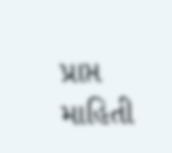પ્રાપ્ત માહિતી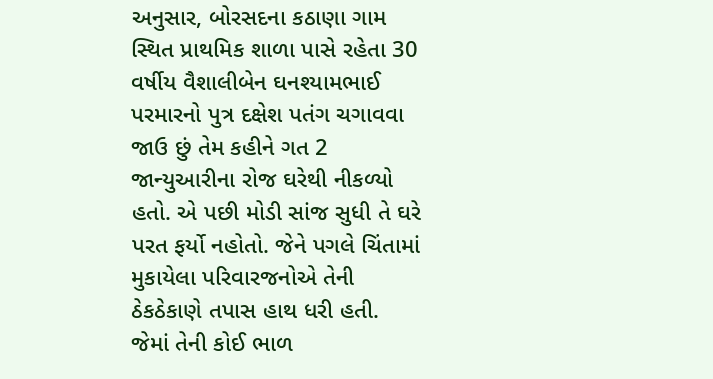અનુસાર, બોરસદના કઠાણા ગામ સ્થિત પ્રાથમિક શાળા પાસે રહેતા 30 વર્ષીય વૈશાલીબેન ઘનશ્યામભાઈ પરમારનો પુત્ર દક્ષેશ પતંગ ચગાવવા જાઉ છું તેમ કહીને ગત 2 જાન્યુઆરીના રોજ ઘરેથી નીકળ્યો હતો. એ પછી મોડી સાંજ સુધી તે ઘરે પરત ફર્યો નહોતો. જેને પગલે ચિંતામાં મુકાયેલા પરિવારજનોએ તેની ઠેકઠેકાણે તપાસ હાથ ધરી હતી. જેમાં તેની કોઈ ભાળ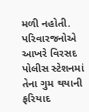મળી નહોતી. પરિવારજનોએ આખરે વિરસદ પોલીસ સ્ટેશનમાં તેના ગુમ થયાની ફરિયાદ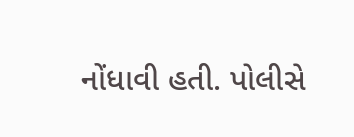નોંધાવી હતી. પોલીસે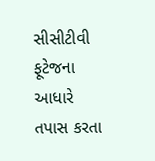સીસીટીવી ફૂટેજના આધારે તપાસ કરતા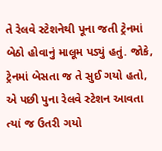તે રેલવે સ્ટેશનેથી પૂના જતી ટ્રેનમાં બેઠો હોવાનું માલૂમ પડ્યું હતું. જોકે, ટ્રેનમાં બેસતા જ તે સુઈ ગયો હતો, એ પછી પુના રેલવે સ્ટેશન આવતા ત્યાં જ ઉતરી ગયો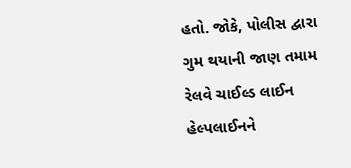હતો. જોકે, પોલીસ દ્વારા ગુમ થયાની જાણ તમામ રેલવે ચાઈલ્ડ લાઈન હેલ્પલાઈનને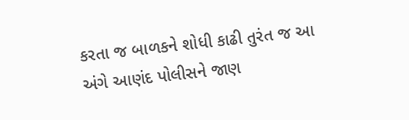કરતા જ બાળકને શોધી કાઢી તુરંત જ આ અંગે આણંદ પોલીસને જાણ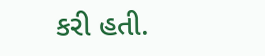કરી હતી.